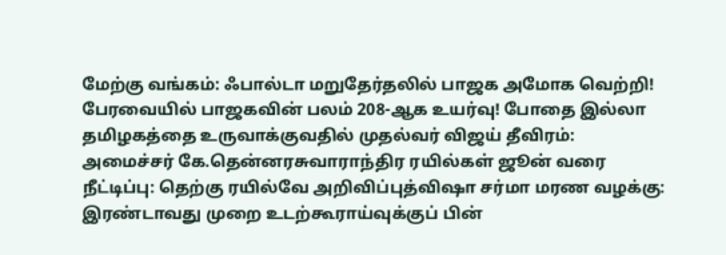மேற்கு வங்கம்: ஃபால்டா மறுதேர்தலில் பாஜக அமோக வெற்றி! பேரவையில் பாஜகவின் பலம் 208-ஆக உயர்வு! போதை இல்லா தமிழகத்தை உருவாக்குவதில் முதல்வர் விஜய் தீவிரம்: அமைச்சர் கே.தென்னரசுவாராந்திர ரயில்கள் ஜூன் வரை நீட்டிப்பு: தெற்கு ரயில்வே அறிவிப்புத்விஷா சர்மா மரண வழக்கு: இரண்டாவது முறை உடற்கூராய்வுக்குப் பின்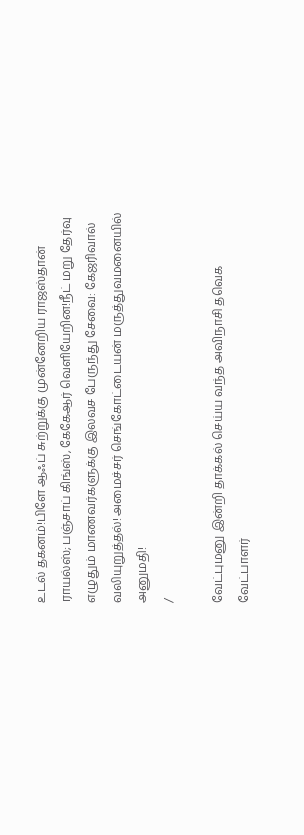உடல் தகனம்!பிளே ஆஃப் சுற்றுக்கு முன்னேறிய ராஜஸ்தான் ராயல்ஸ்; பஞ்சாப் கிங்ஸ், கேகேஆர் வெளியேறின!நீட் மறு தேர்வு எழுதும் மாணவர்களுக்கு இலவச பேருந்து சேவை: கேஜரிவால் வலியுறுத்தல்! அமைச்சர் செங்கோட்டையன் மருத்துவமனையில் அனுமதி!
/

வேட்புமனு இன்றி தாக்கல் செய்ய வந்த அவிநாசி தவெக வேட்பாளர்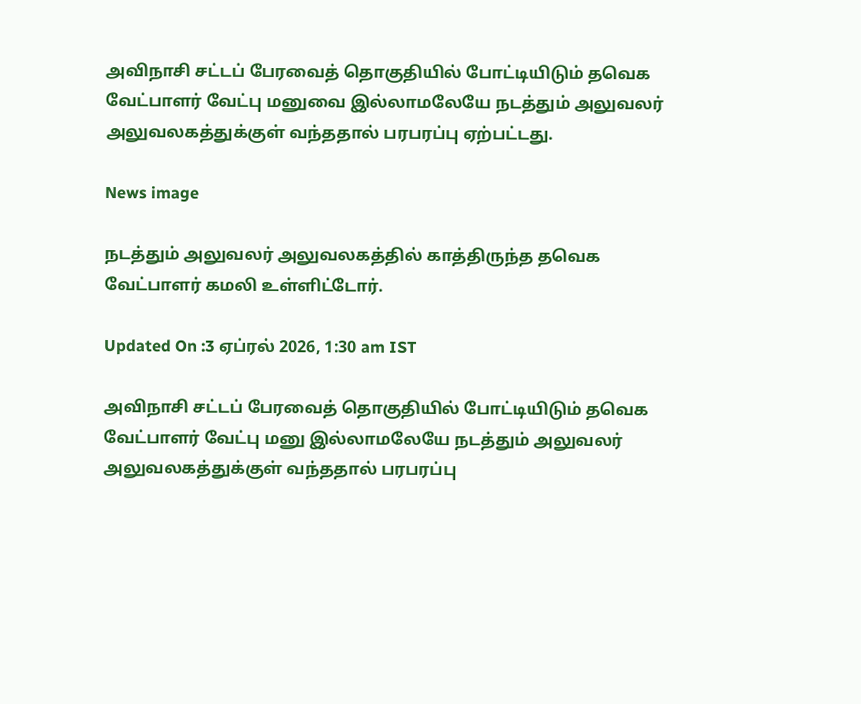அவிநாசி சட்டப் பேரவைத் தொகுதியில் போட்டியிடும் தவெக வேட்பாளர் வேட்பு மனுவை இல்லாமலேயே நடத்தும் அலுவலர் அலுவலகத்துக்குள் வந்ததால் பரபரப்பு ஏற்பட்டது.

News image

நடத்தும் அலுவலர் அலுவலகத்தில் காத்திருந்த தவெக வேட்பாளர் கமலி உள்ளிட்டோர்.

Updated On :3 ஏப்ரல் 2026, 1:30 am IST

அவிநாசி சட்டப் பேரவைத் தொகுதியில் போட்டியிடும் தவெக வேட்பாளர் வேட்பு மனு இல்லாமலேயே நடத்தும் அலுவலர் அலுவலகத்துக்குள் வந்ததால் பரபரப்பு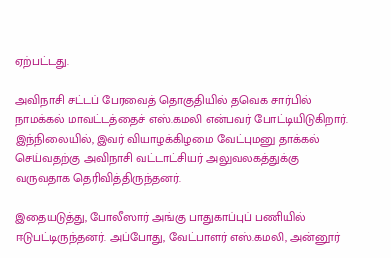ஏற்பட்டது.

அவிநாசி சட்டப் பேரவைத் தொகுதியில் தவெக சார்பில் நாமக்கல் மாவட்டத்தைச் எஸ்.கமலி என்பவர் போட்டியிடுகிறார். இந்நிலையில், இவர் வியாழக்கிழமை வேட்புமனு தாக்கல் செய்வதற்கு அவிநாசி வட்டாட்சியர் அலுவலகத்துக்கு வருவதாக தெரிவித்திருந்தனர்.

இதையடுத்து, போலீஸார் அங்கு பாதுகாப்புப் பணியில் ஈடுபட்டிருந்தனர். அப்போது, வேட்பாளர் எஸ்.கமலி, அன்னூர்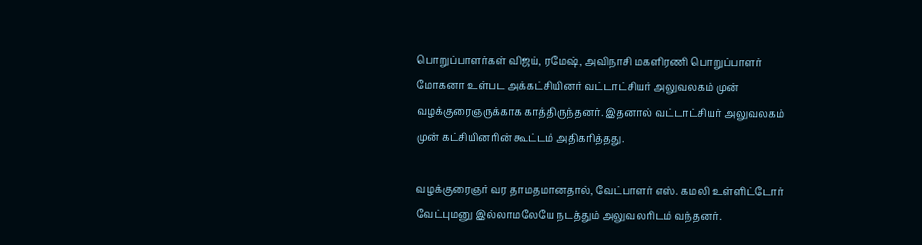பொறுப்பாளர்கள் விஜய், ரமேஷ், அவிநாசி மகளிரணி பொறுப்பாளர் மோகனா உள்பட அக்கட்சியினர் வட்டாட்சியர் அலுவலகம் முன் வழக்குரைஞருக்காக காத்திருந்தனர். இதனால் வட்டாட்சியர் அலுவலகம் முன் கட்சியினரின் கூட்டம் அதிகரித்தது.

வழக்குரைஞர் வர தாமதமானதால், வேட்பாளர் எஸ். கமலி உள்ளிட்டோர் வேட்புமனு இல்லாமலேயே நடத்தும் அலுவலரிடம் வந்தனர்.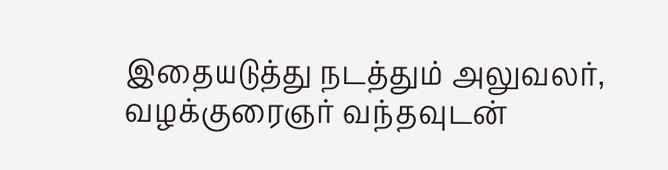இதையடுத்து நடத்தும் அலுவலர், வழக்குரைஞர் வந்தவுடன்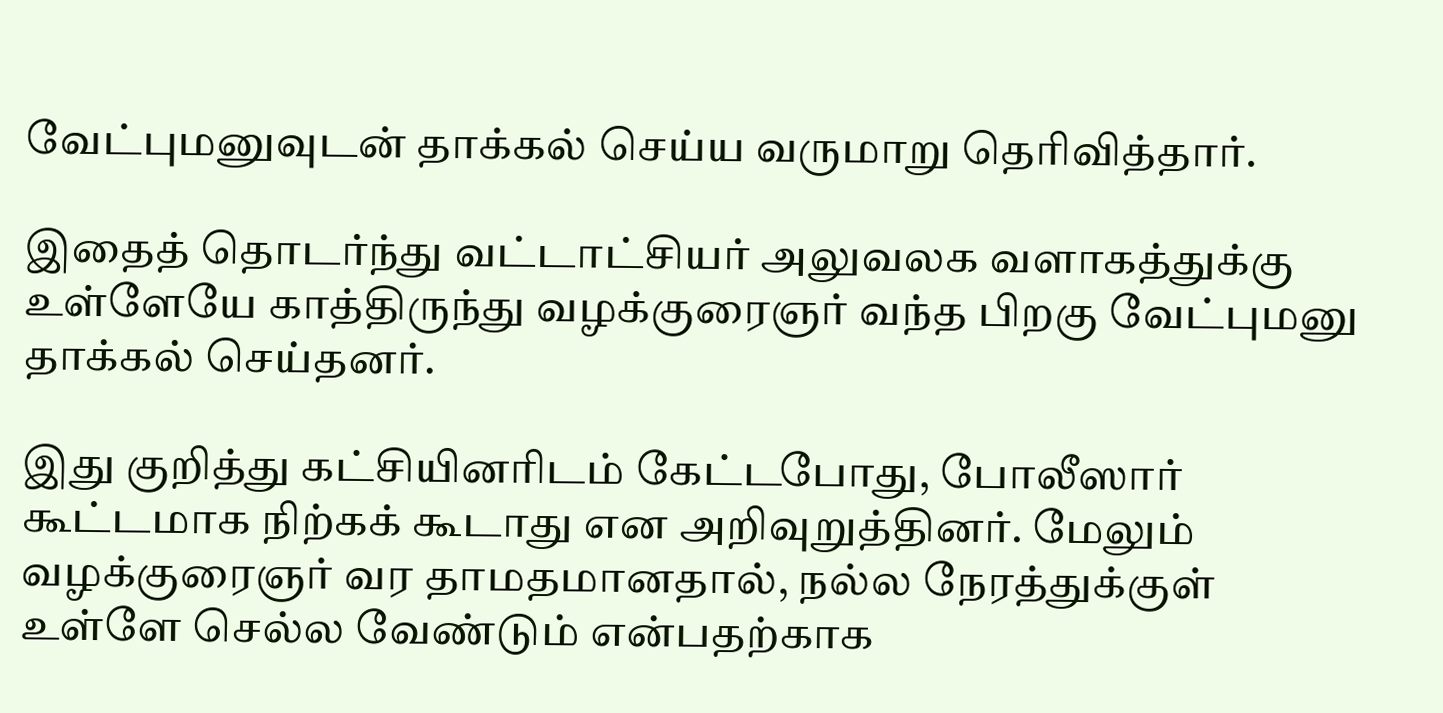வேட்புமனுவுடன் தாக்கல் செய்ய வருமாறு தெரிவித்தார்.

இதைத் தொடர்ந்து வட்டாட்சியர் அலுவலக வளாகத்துக்கு உள்ளேயே காத்திருந்து வழக்குரைஞர் வந்த பிறகு வேட்புமனு தாக்கல் செய்தனர்.

இது குறித்து கட்சியினரிடம் கேட்டபோது, போலீஸார் கூட்டமாக நிற்கக் கூடாது என அறிவுறுத்தினர். மேலும் வழக்குரைஞர் வர தாமதமானதால், நல்ல நேரத்துக்குள் உள்ளே செல்ல வேண்டும் என்பதற்காக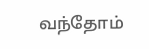வந்தோம்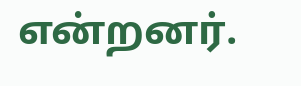என்றனர்.